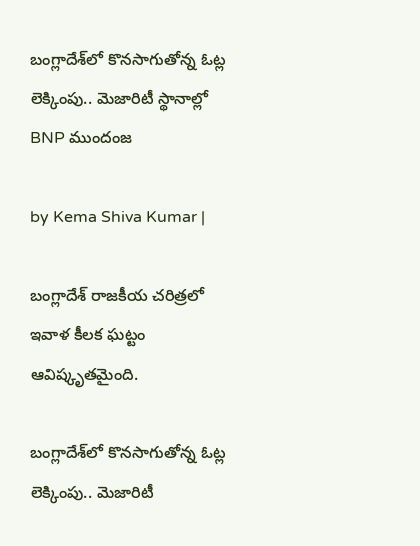బంగ్లాదేశ్‌లో కొనసాగుతోన్న ఓట్ల లెక్కింపు.. మెజారిటీ స్థానాల్లో BNP ముందంజ

by Kema Shiva Kumar |

బంగ్లాదేశ్ రాజకీయ చరిత్రలో ఇవాళ కీలక ఘట్టం ఆవిష్కృతమైంది.

బంగ్లాదేశ్‌లో కొనసాగుతోన్న ఓట్ల లెక్కింపు.. మెజారిటీ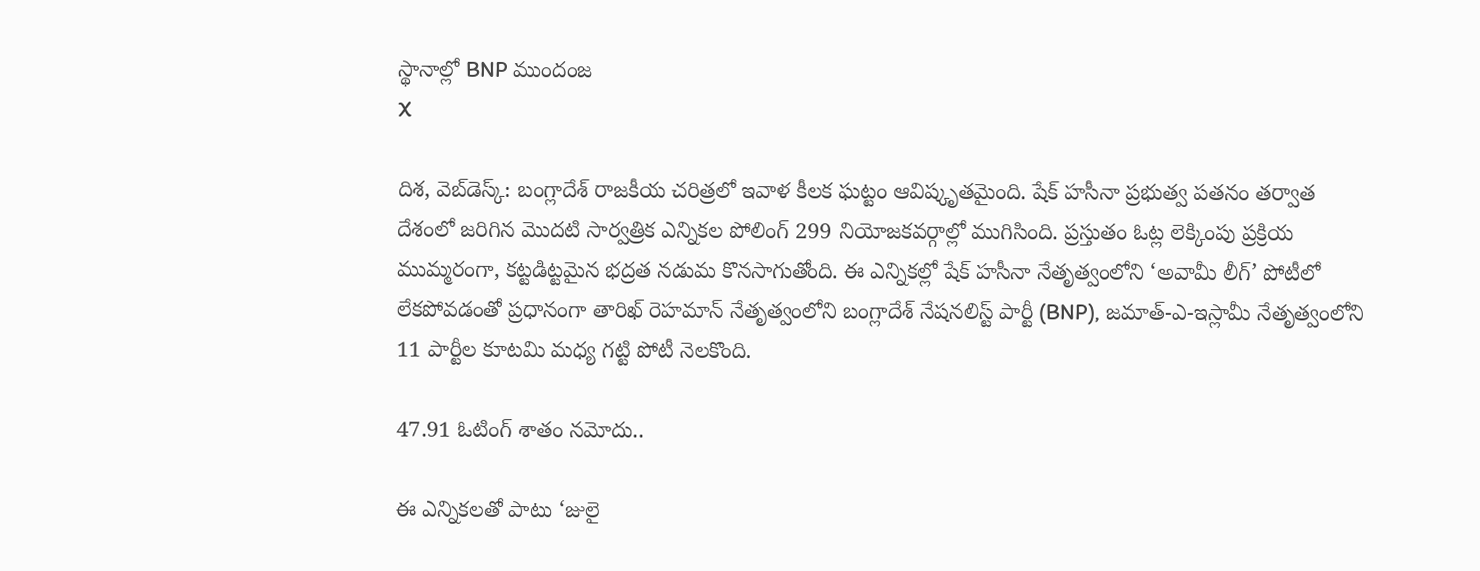స్థానాల్లో BNP ముందంజ
X

దిశ, వెబ్‌డెస్క్: బంగ్లాదేశ్ రాజకీయ చరిత్రలో ఇవాళ కీలక ఘట్టం ఆవిష్కృతమైంది. షేక్ హసీనా ప్రభుత్వ పతనం తర్వాత దేశంలో జరిగిన మొదటి సార్వత్రిక ఎన్నికల పోలింగ్ 299 నియోజకవర్గాల్లో ముగిసింది. ప్రస్తుతం ఓట్ల లెక్కింపు ప్రక్రియ ముమ్మరంగా, కట్టడిట్టమైన భద్రత నడుమ కొనసాగుతోంది. ఈ ఎన్నికల్లో షేక్ హసీనా నేతృత్వంలోని ‘అవామీ లీగ్’ పోటీలో లేకపోవడంతో ప్రధానంగా తారిఖ్ రెహమాన్ నేతృత్వంలోని బంగ్లాదేశ్ నేషనలిస్ట్ పార్టీ (BNP), జమాత్-ఎ-ఇస్లామీ నేతృత్వంలోని 11 పార్టీల కూటమి మధ్య గట్టి పోటీ నెలకొంది.

47.91 ఓటింగ్ శాతం నమోదు..

ఈ ఎన్నికలతో పాటు ‘జులై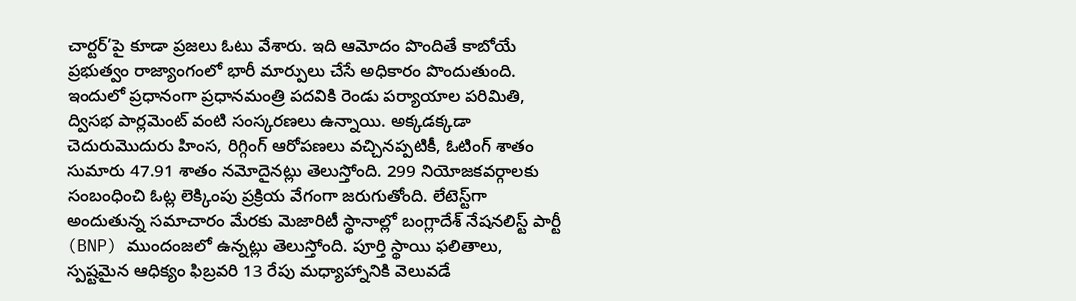చార్టర్’పై కూడా ప్రజలు ఓటు వేశారు. ఇది ఆమోదం పొందితే కాబోయే ప్రభుత్వం రాజ్యాంగంలో భారీ మార్పులు చేసే అధికారం పొందుతుంది. ఇందులో ప్రధానంగా ప్రధానమంత్రి పదవికి రెండు పర్యాయాల పరిమితి, ద్విసభ పార్లమెంట్ వంటి సంస్కరణలు ఉన్నాయి. అక్కడక్కడా చెదురుమొదురు హింస, రిగ్గింగ్ ఆరోపణలు వచ్చినప్పటికీ, ఓటింగ్ శాతం సుమారు 47.91 శాతం నమోదైనట్లు తెలుస్తోంది. 299 నియోజకవర్గాలకు సంబంధించి ఓట్ల లెక్కింపు ప్రక్రియ వేగంగా జరుగుతోంది. లేటెస్ట్‌గా అందుతున్న సమాచారం మేరకు మెజారిటీ స్థానాల్లో బంగ్లాదేశ్ నేషనలిస్ట్ పార్టీ (BNP) ముందంజలో ఉన్నట్లు తెలుస్తోంది. పూర్తి స్థాయి ఫలితాలు, స్పష్టమైన ఆధిక్యం ఫిబ్రవరి 13 రేపు మధ్యాహ్నానికి వెలువడే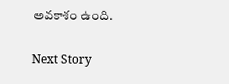అవకాశం ఉంది.

Next Story